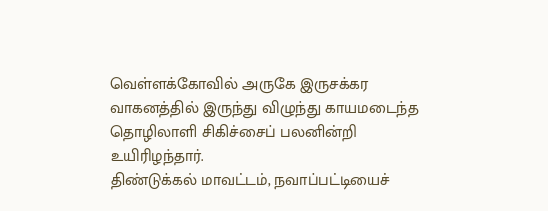வெள்ளக்கோவில் அருகே இருசக்கர வாகனத்தில் இருந்து விழுந்து காயமடைந்த தொழிலாளி சிகிச்சைப் பலனின்றி உயிரிழந்தார்.
திண்டுக்கல் மாவட்டம், நவாப்பட்டியைச்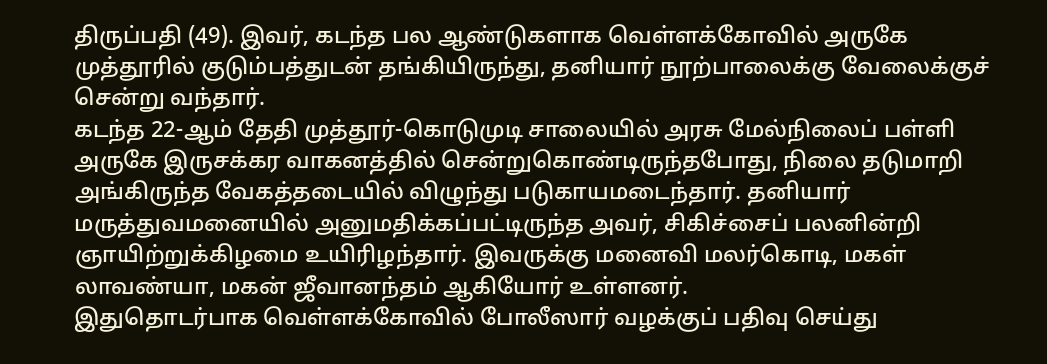திருப்பதி (49). இவர், கடந்த பல ஆண்டுகளாக வெள்ளக்கோவில் அருகே முத்தூரில் குடும்பத்துடன் தங்கியிருந்து, தனியார் நூற்பாலைக்கு வேலைக்குச் சென்று வந்தார்.
கடந்த 22-ஆம் தேதி முத்தூர்-கொடுமுடி சாலையில் அரசு மேல்நிலைப் பள்ளி அருகே இருசக்கர வாகனத்தில் சென்றுகொண்டிருந்தபோது, நிலை தடுமாறி அங்கிருந்த வேகத்தடையில் விழுந்து படுகாயமடைந்தார். தனியார் மருத்துவமனையில் அனுமதிக்கப்பட்டிருந்த அவர், சிகிச்சைப் பலனின்றி ஞாயிற்றுக்கிழமை உயிரிழந்தார். இவருக்கு மனைவி மலர்கொடி, மகள் லாவண்யா, மகன் ஜீவானந்தம் ஆகியோர் உள்ளனர்.
இதுதொடர்பாக வெள்ளக்கோவில் போலீஸார் வழக்குப் பதிவு செய்து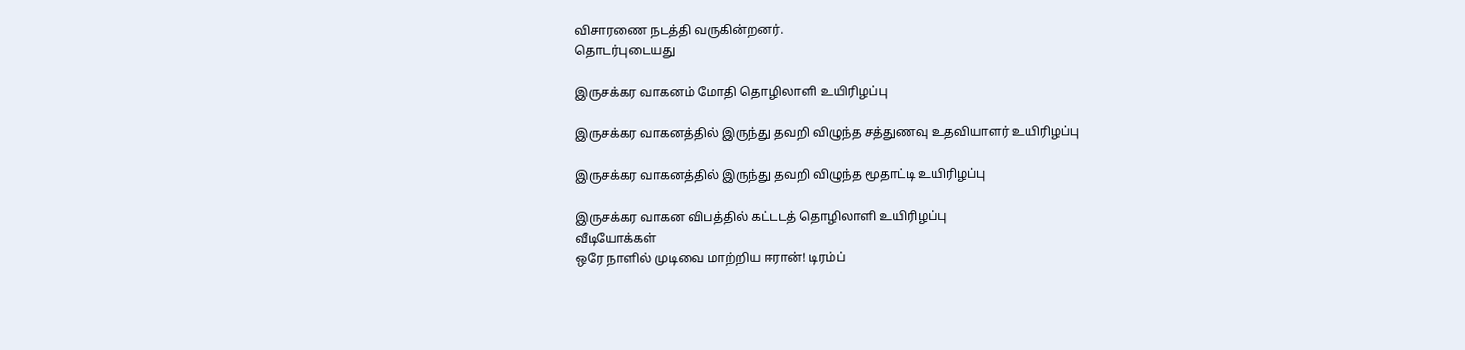விசாரணை நடத்தி வருகின்றனர்.
தொடர்புடையது

இருசக்கர வாகனம் மோதி தொழிலாளி உயிரிழப்பு

இருசக்கர வாகனத்தில் இருந்து தவறி விழுந்த சத்துணவு உதவியாளர் உயிரிழப்பு

இருசக்கர வாகனத்தில் இருந்து தவறி விழுந்த மூதாட்டி உயிரிழப்பு

இருசக்கர வாகன விபத்தில் கட்டடத் தொழிலாளி உயிரிழப்பு
வீடியோக்கள்
ஒரே நாளில் முடிவை மாற்றிய ஈரான்! டிரம்ப்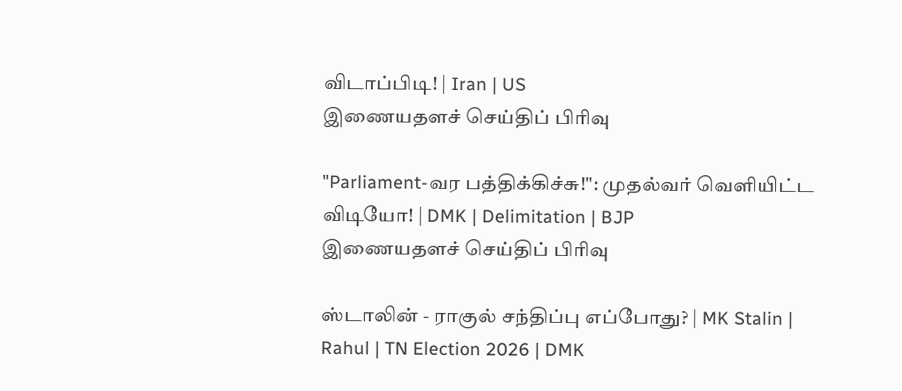விடாப்பிடி! | Iran | US
இணையதளச் செய்திப் பிரிவு

"Parliament-வர பத்திக்கிச்சு!": முதல்வர் வெளியிட்ட விடியோ! | DMK | Delimitation | BJP
இணையதளச் செய்திப் பிரிவு

ஸ்டாலின் - ராகுல் சந்திப்பு எப்போது? | MK Stalin | Rahul | TN Election 2026 | DMK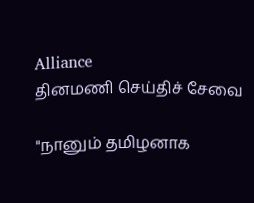Alliance
தினமணி செய்திச் சேவை

"நானும் தமிழனாக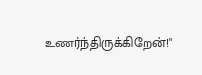உணர்ந்திருக்கிறேன்!"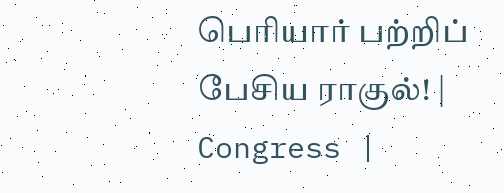பெரியார் பற்றிப் பேசிய ராகுல்! | Congress |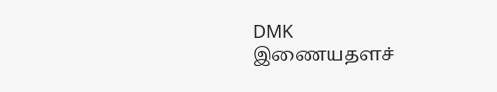DMK
இணையதளச்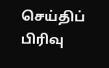செய்திப் பிரிவு